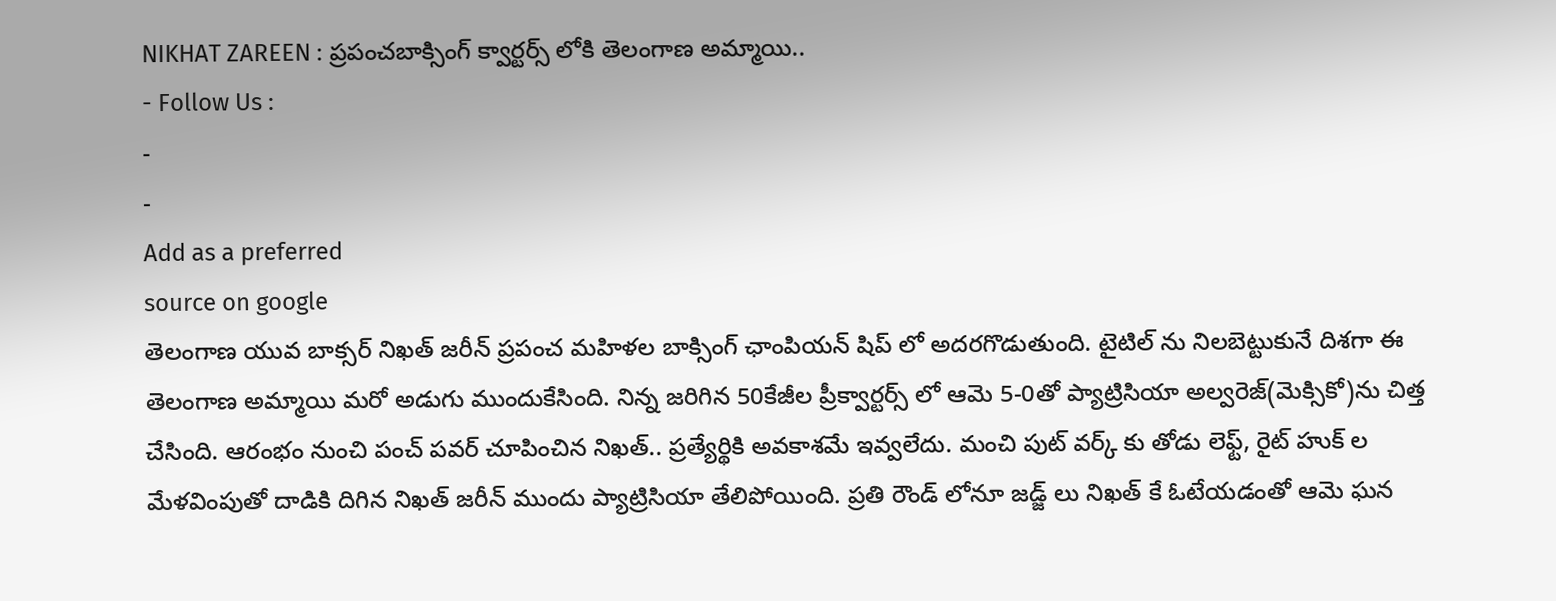NIKHAT ZAREEN : ప్రపంచబాక్సింగ్ క్వార్టర్స్ లోకి తెలంగాణ అమ్మాయి..
- Follow Us :
-
-
Add as a preferred
source on google
తెలంగాణ యువ బాక్సర్ నిఖత్ జరీన్ ప్రపంచ మహిళల బాక్సింగ్ ఛాంపియన్ షిప్ లో అదరగొడుతుంది. టైటిల్ ను నిలబెట్టుకునే దిశగా ఈ తెలంగాణ అమ్మాయి మరో అడుగు ముందుకేసింది. నిన్న జరిగిన 50కేజీల ప్రీక్వార్టర్స్ లో ఆమె 5-0తో ప్యాట్రిసియా అల్వరెజ్(మెక్సికో)ను చిత్త చేసింది. ఆరంభం నుంచి పంచ్ పవర్ చూపించిన నిఖత్.. ప్రత్యేర్థికి అవకాశమే ఇవ్వలేదు. మంచి పుట్ వర్క్ కు తోడు లెఫ్ట్, రైట్ హుక్ ల మేళవింపుతో దాడికి దిగిన నిఖత్ జరీన్ ముందు ప్యాట్రిసియా తేలిపోయింది. ప్రతి రౌండ్ లోనూ జడ్జ్ లు నిఖత్ కే ఓటేయడంతో ఆమె ఘన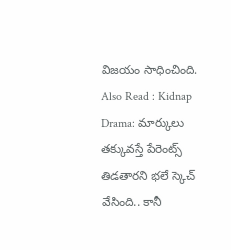విజయం సాధించింది.
Also Read : Kidnap Drama: మార్కులు తక్కువస్తే పేరెంట్స్ తిడతారని భలే స్కెచ్ వేసింది.. కానీ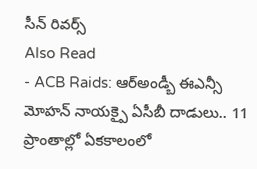సీన్ రివర్స్
Also Read
- ACB Raids: ఆర్అండ్బీ ఈఎన్సీ మోహన్ నాయక్పై ఏసీబీ దాడులు.. 11 ప్రాంతాల్లో ఏకకాలంలో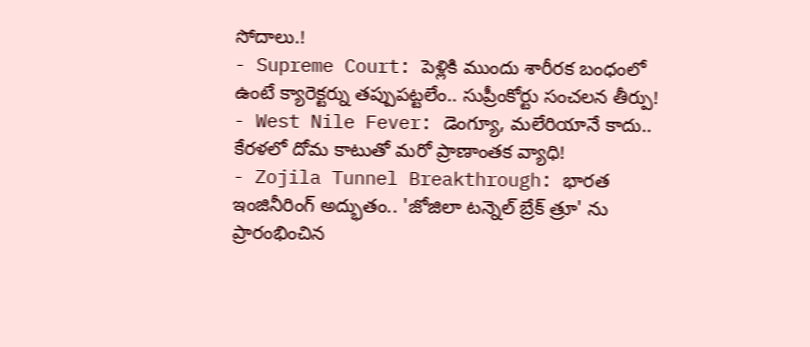సోదాలు.!
- Supreme Court: పెళ్లికి ముందు శారీరక బంధంలో ఉంటే క్యారెక్టర్ను తప్పుపట్టలేం.. సుప్రీంకోర్టు సంచలన తీర్పు!
- West Nile Fever: డెంగ్యూ, మలేరియానే కాదు.. కేరళలో దోమ కాటుతో మరో ప్రాణాంతక వ్యాధి!
- Zojila Tunnel Breakthrough: భారత ఇంజినీరింగ్ అద్భుతం.. 'జోజిలా టన్నెల్ బ్రేక్ త్రూ' ను ప్రారంభించిన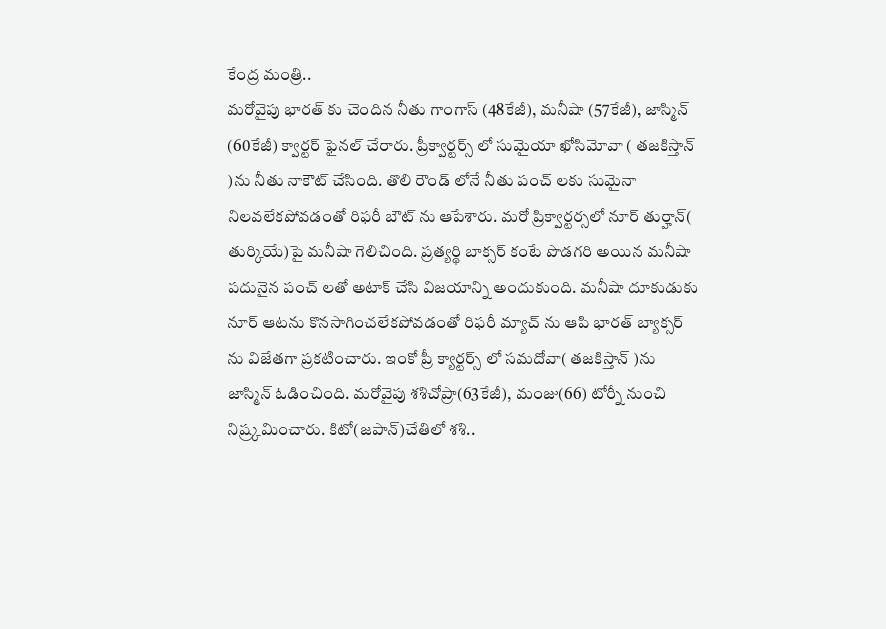కేంద్ర మంత్రి..
మరోవైపు భారత్ కు చెందిన నీతు గాంగాస్ (48కేజీ), మనీషా (57కేజీ), జాస్మిన్ (60కేజీ) క్వార్టర్ ఫైనల్ చేరారు. ప్రీక్వార్టర్స్ లో సుమైయా ఖోసిమోవా ( తజకిస్తాన్ )ను నీతు నాకౌట్ చేసింది. తొలి రౌండ్ లోనే నీతు పంచ్ లకు సుమైనా నిలవలేకపోవడంతో రిఫరీ బౌట్ ను ఆపేశారు. మరో ప్రిక్వార్టర్సలో నూర్ తుర్హాన్( తుర్కియే)పై మనీషా గెలిచింది. ప్రత్యర్థి బాక్సర్ కంటే పొడగరి అయిన మనీషా పదునైన పంచ్ లతో అటాక్ చేసి విజయాన్ని అందుకుంది. మనీషా దూకుడుకు నూర్ ఆటను కొనసాగించలేకపోవడంతో రిఫరీ మ్యాచ్ ను ఆపి భారత్ బ్యాక్సర్ ను విజేతగా ప్రకటించారు. ఇంకో ప్రీ క్యార్టర్స్ లో సమదోవా( తజకిస్తాన్ )ను జాస్మిన్ ఓడించింది. మరోవైపు శశిచోప్రా(63కేజీ), మంజు(66) టోర్నీ నుంచి నిష్ర్కమించారు. కిటో(జపాన్)చేతిలో శశి..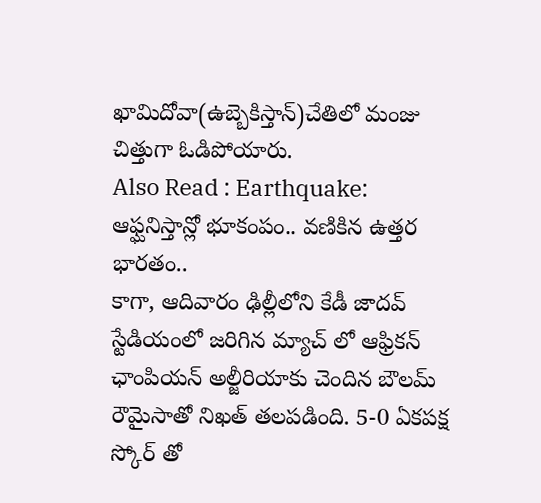ఖామిదోవా(ఉబ్బెకిస్తాన్)చేతిలో మంజు చిత్తుగా ఓడిపోయారు.
Also Read : Earthquake: ఆఫ్ఘనిస్తాన్లో భూకంపం.. వణికిన ఉత్తర భారతం..
కాగా, ఆదివారం ఢిల్లీలోని కేడీ జాదవ్ స్టేడియంలో జరిగిన మ్యాచ్ లో ఆఫ్రికన్ ఛాంపియన్ అల్జీరియాకు చెందిన బౌలమ్ రౌమైసాతో నిఖత్ తలపడింది. 5-0 ఏకపక్ష స్కోర్ తో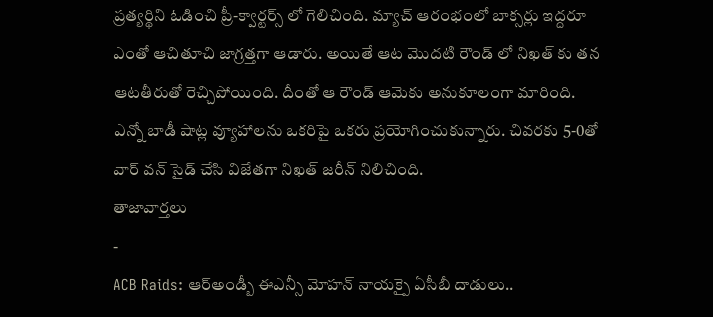ప్రత్యర్థిని ఓడించి ప్రీ-క్వార్టర్స్ లో గెలిచింది. మ్యాచ్ ఆరంభంలో బాక్సర్లు ఇద్దరూ ఎంతో ఆచితూచి జాగ్రత్తగా ఆడారు. అయితే ఆట మొదటి రౌండ్ లో నిఖత్ కు తన ఆటతీరుతో రెచ్చిపోయింది. దీంతో ఆ రౌండ్ ఆమెకు అనుకూలంగా మారింది. ఎన్నో బాడీ షాట్ల వ్యూహాలను ఒకరిపై ఒకరు ప్రయోగించుకున్నారు. చివరకు 5-0తో వార్ వన్ సైడ్ చేసి విజేతగా నిఖత్ జరీన్ నిలిచింది.
తాజావార్తలు
-
ACB Raids: ఆర్అండ్బీ ఈఎన్సీ మోహన్ నాయక్పై ఏసీబీ దాడులు..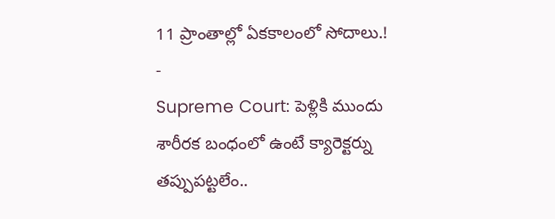11 ప్రాంతాల్లో ఏకకాలంలో సోదాలు.!
-
Supreme Court: పెళ్లికి ముందు శారీరక బంధంలో ఉంటే క్యారెక్టర్ను తప్పుపట్టలేం..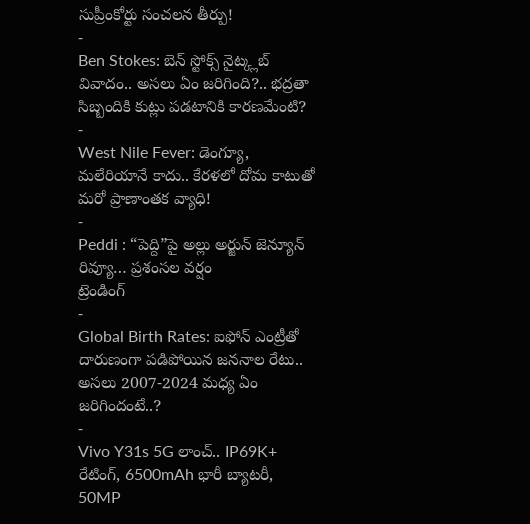సుప్రీంకోర్టు సంచలన తీర్పు!
-
Ben Stokes: బెన్ స్టోక్స్ నైట్క్లబ్ వివాదం.. అసలు ఏం జరిగింది?.. భద్రతా సిబ్బందికి కుట్లు పడటానికి కారణమేంటి?
-
West Nile Fever: డెంగ్యూ, మలేరియానే కాదు.. కేరళలో దోమ కాటుతో మరో ప్రాణాంతక వ్యాధి!
-
Peddi : “పెద్ది”పై అల్లు అర్జున్ జెన్యూన్ రివ్యూ… ప్రశంసల వర్షం
ట్రెండింగ్
-
Global Birth Rates: ఐఫోన్ ఎంట్రీతో దారుణంగా పడిపోయిన జననాల రేటు.. అసలు 2007-2024 మధ్య ఏం జరిగిందంటే..?
-
Vivo Y31s 5G లాంచ్.. IP69K+ రేటింగ్, 6500mAh భారీ బ్యాటరీ, 50MP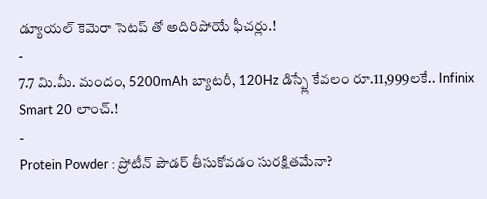డ్యూయల్ కెమెరా సెటప్ తో అదిరిపోయే ఫీచర్లు.!
-
7.7 మి.మీ. మందం, 5200mAh బ్యాటరీ, 120Hz డిస్ప్లే కేవలం రూ.11,999లకే.. Infinix Smart 20 లాంచ్.!
-
Protein Powder : ప్రోటీన్ పౌడర్ తీసుకోవడం సురక్షితమేనా?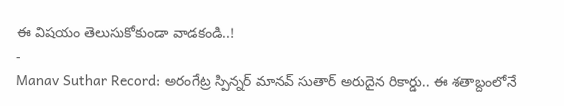ఈ విషయం తెలుసుకోకుండా వాడకండి..!
-
Manav Suthar Record: అరంగేట్ర స్పిన్నర్ మానవ్ సుతార్ అరుదైన రికార్డు.. ఈ శతాబ్దంలోనే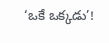‘ఒకే ఒక్కడు’!